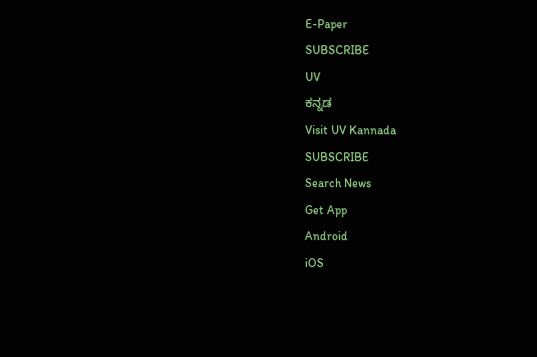E-Paper
SUBSCRIBE
UV
ಕನ್ನಡ
Visit UV Kannada
SUBSCRIBE
Search News
Get App
Android
iOS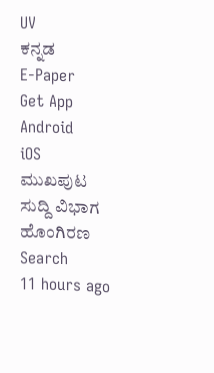UV
ಕನ್ನಡ
E-Paper
Get App
Android
iOS
ಮುಖಪುಟ
ಸುದ್ದಿ ವಿಭಾಗ
ಹೊಂಗಿರಣ
Search
11 hours ago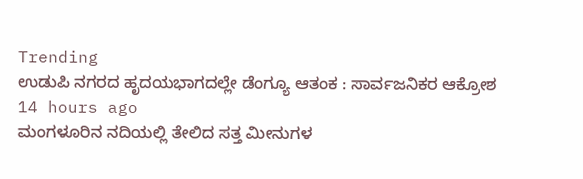Trending
ಉಡುಪಿ ನಗರದ ಹೃದಯಭಾಗದಲ್ಲೇ ಡೆಂಗ್ಯೂ ಆತಂಕ : ಸಾರ್ವಜನಿಕರ ಆಕ್ರೋಶ
14 hours ago
ಮಂಗಳೂರಿನ ನದಿಯಲ್ಲಿ ತೇಲಿದ ಸತ್ತ ಮೀನುಗಳ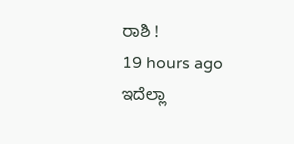ರಾಶಿ !
19 hours ago
ಇದೆಲ್ಲಾ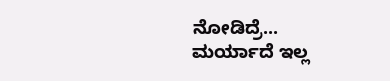ನೋಡಿದ್ರೆ... ಮರ್ಯಾದೆ ಇಲ್ಲ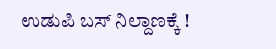ಉಡುಪಿ ಬಸ್ ನಿಲ್ದಾಣಕ್ಕೆ !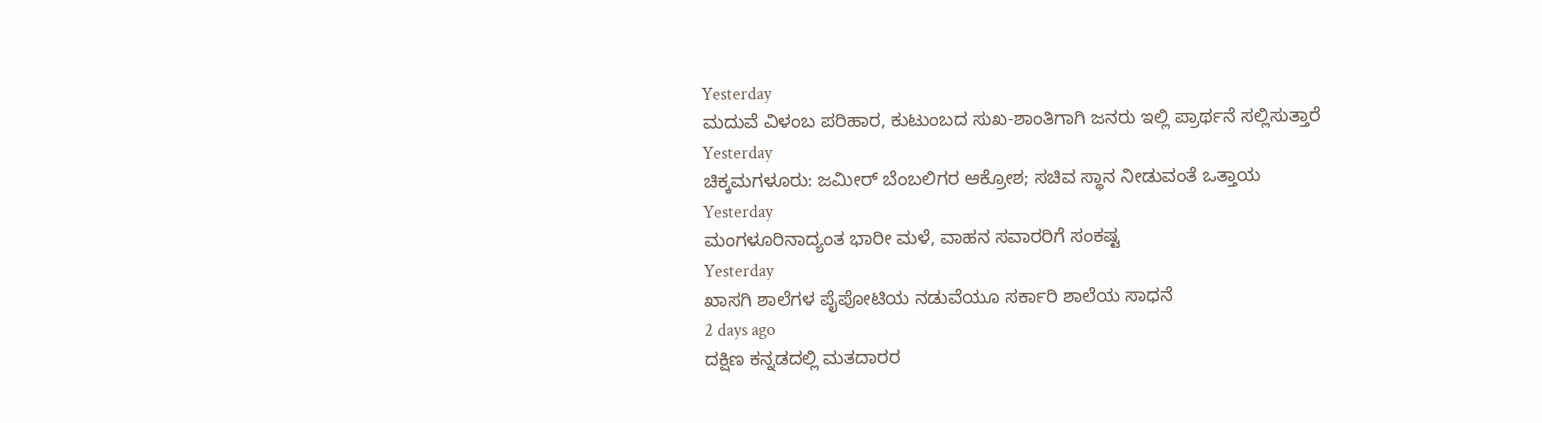Yesterday
ಮದುವೆ ವಿಳಂಬ ಪರಿಹಾರ, ಕುಟುಂಬದ ಸುಖ-ಶಾಂತಿಗಾಗಿ ಜನರು ಇಲ್ಲಿ ಪ್ರಾರ್ಥನೆ ಸಲ್ಲಿಸುತ್ತಾರೆ
Yesterday
ಚಿಕ್ಕಮಗಳೂರು: ಜಮೀರ್ ಬೆಂಬಲಿಗರ ಆಕ್ರೋಶ; ಸಚಿವ ಸ್ಥಾನ ನೀಡುವಂತೆ ಒತ್ತಾಯ
Yesterday
ಮಂಗಳೂರಿನಾದ್ಯಂತ ಭಾರೀ ಮಳೆ, ವಾಹನ ಸವಾರರಿಗೆ ಸಂಕಷ್ಟ
Yesterday
ಖಾಸಗಿ ಶಾಲೆಗಳ ಪೈಪೋಟಿಯ ನಡುವೆಯೂ ಸರ್ಕಾರಿ ಶಾಲೆಯ ಸಾಧನೆ
2 days ago
ದಕ್ಷಿಣ ಕನ್ನಡದಲ್ಲಿ ಮತದಾರರ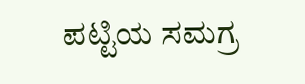ಪಟ್ಟಿಯ ಸಮಗ್ರ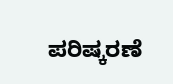ಪರಿಷ್ಕರಣೆ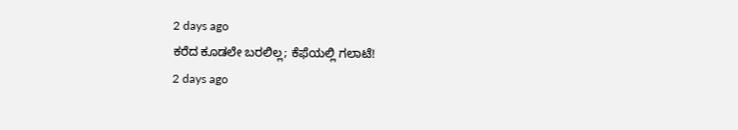2 days ago
ಕರೆದ ಕೂಡಲೇ ಬರಲಿಲ್ಲ; ಕೆಫೆಯಲ್ಲಿ ಗಲಾಟೆ!
2 days ago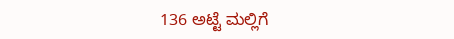136 ಅಟ್ಟೆ ಮಲ್ಲಿಗೆ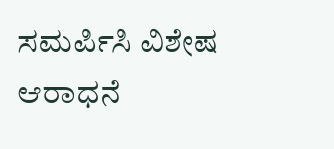ಸಮರ್ಪಿಸಿ ವಿಶೇಷ ಆರಾಧನೆ